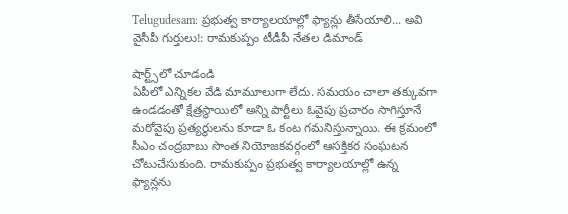Telugudesam: ప్రభుత్వ కార్యాలయాల్లో ఫ్యాన్లు తీసేయాలి... అవి వైసీపీ గుర్తులు!: రామకుప్పం టీడీపీ నేతల డిమాండ్

షార్ట్స్‌లో చూడండి
ఏపీలో ఎన్నికల వేడి మామూలుగా లేదు. సమయం చాలా తక్కువగా ఉండడంతో క్షేత్రస్థాయిలో అన్ని పార్టీలు ఓవైపు ప్రచారం సాగిస్తూనే మరోవైపు ప్రత్యర్థులను కూడా ఓ కంట గమనిస్తున్నాయి. ఈ క్రమంలో సీఎం చంద్రబాబు సొంత నియోజకవర్గంలో ఆసక్తికర సంఘటన చోటుచేసుకుంది. రామకుప్పం ప్రభుత్వ కార్యాలయాల్లో ఉన్న ఫ్యాన్లను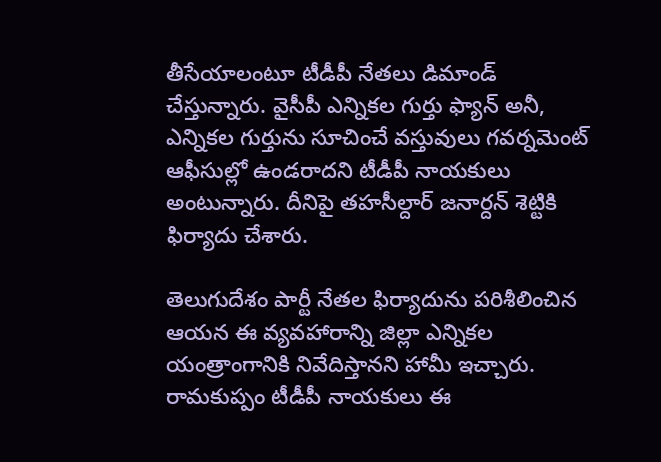తీసేయాలంటూ టీడీపీ నేతలు డిమాండ్ చేస్తున్నారు. వైసీపీ ఎన్నికల గుర్తు ఫ్యాన్ అనీ, ఎన్నికల గుర్తును సూచించే వస్తువులు గవర్నమెంట్ ఆఫీసుల్లో ఉండరాదని టీడీపీ నాయకులు అంటున్నారు. దీనిపై తహసీల్దార్ జనార్దన్ శెట్టికి ఫిర్యాదు చేశారు.

తెలుగుదేశం పార్టీ నేతల ఫిర్యాదును పరిశీలించిన ఆయన ఈ వ్యవహారాన్ని జిల్లా ఎన్నికల యంత్రాంగానికి నివేదిస్తానని హామీ ఇచ్చారు. రామకుప్పం టీడీపీ నాయకులు ఈ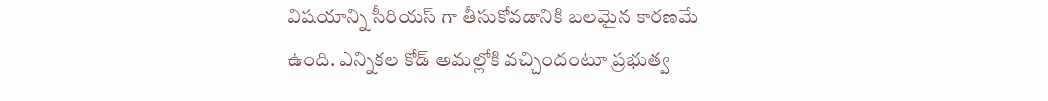విషయాన్ని సీరియస్ గా తీసుకోవడానికి బలమైన కారణమే ఉంది. ఎన్నికల కోడ్ అమల్లోకి వచ్చిందంటూ ప్రభుత్వ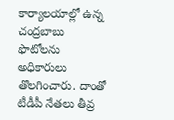కార్యాలయాల్లో ఉన్న చంద్రబాబు ఫొటోలను అధికారులు తొలగించారు. దాంతో టీడీపీ నేతలు తీవ్ర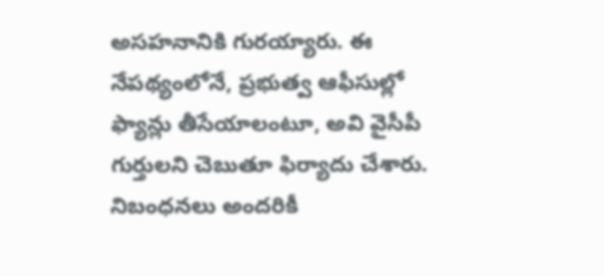అసహనానికి గురయ్యారు. ఈ నేపథ్యంలోనే, ప్రభుత్వ ఆఫీసుల్లో ఫ్యాన్లు తీసేయాలంటూ, అవి వైసీపీ గుర్తులని చెబుతూ ఫిర్యాదు చేశారు. నిబంధనలు అందరికీ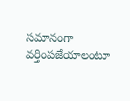సమానంగా వర్తింపజేయాలంటూ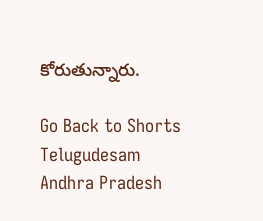కోరుతున్నారు.

Go Back to Shorts
Telugudesam
Andhra Pradesh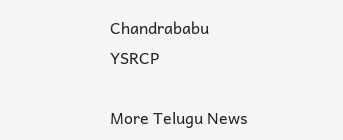Chandrababu
YSRCP

More Telugu News